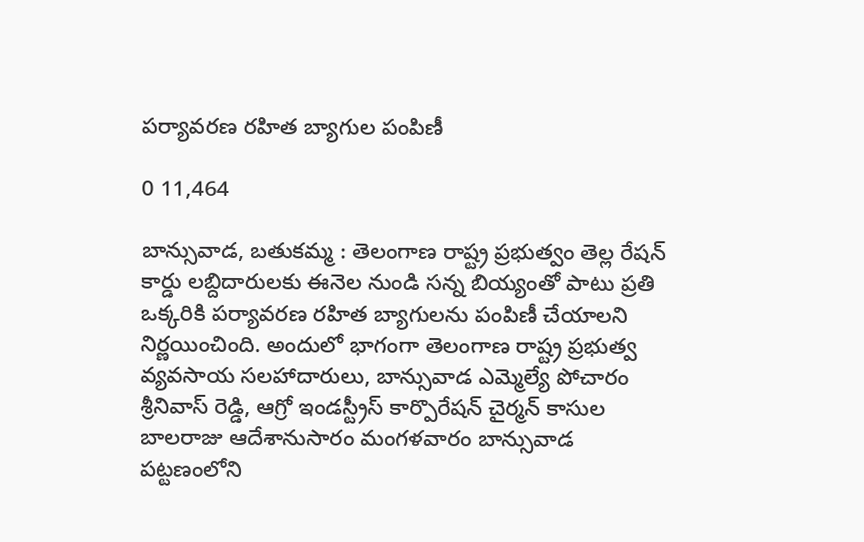పర్యావరణ రహిత బ్యాగుల పంపిణీ

0 11,464

బాన్సువాడ, బతుకమ్మ : తెలంగాణ రాష్ట్ర ప్రభుత్వం తెల్ల రేషన్ కార్డు లబ్దిదారులకు ఈనెల నుండి సన్న బియ్యంతో పాటు ప్రతి ఒక్కరికి పర్యావరణ రహిత బ్యాగులను పంపిణీ చేయాలని నిర్ణయించింది. అందులో భాగంగా తెలంగాణ రాష్ట్ర ప్రభుత్వ వ్యవసాయ సలహాదారులు, బాన్సువాడ ఎమ్మెల్యే పోచారం శ్రీనివాస్ రెడ్డి, ఆగ్రో ఇండస్ట్రీస్ కార్పొరేషన్ చైర్మన్ కాసుల బాలరాజు ఆదేశానుసారం మంగళవారం బాన్సువాడ పట్టణంలోని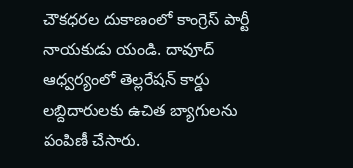చౌకధరల దుకాణంలో కాంగ్రెస్ పార్టీ నాయకుడు యండి. దావూద్ ఆధ్వర్యంలో తెల్లరేషన్ కార్డు లబ్దిదారులకు ఉచిత బ్యాగులను పంపిణీ చేసారు.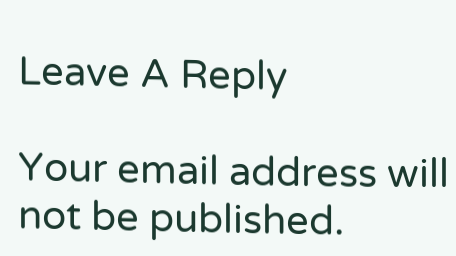Leave A Reply

Your email address will not be published.